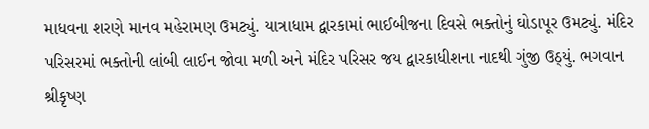માધવના શરણે માનવ મહેરામણ ઉમટ્યું. યાત્રાધામ દ્વારકામાં ભાઈબીજના દિવસે ભક્તોનું ઘોડાપૂર ઉમટ્યું. મંદિર પરિસરમાં ભક્તોની લાંબી લાઈન જોવા મળી અને મંદિર પરિસર જય દ્વારકાધીશના નાદથી ગુંજી ઉઠ્યું. ભગવાન શ્રીકૃષ્ણ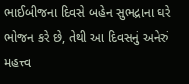ભાઈબીજના દિવસે બહેન સુભદ્રાના ઘરે ભોજન કરે છે, તેથી આ દિવસનું અનેરું મહત્ત્વ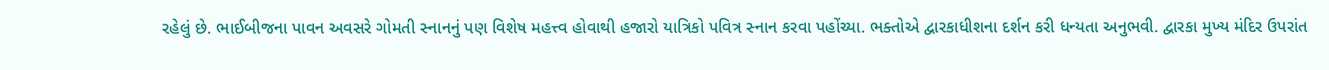રહેલું છે. ભાઈબીજના પાવન અવસરે ગોમતી સ્નાનનું પણ વિશેષ મહત્ત્વ હોવાથી હજારો યાત્રિકો પવિત્ર સ્નાન કરવા પહોંચ્યા. ભક્તોએ દ્વારકાધીશના દર્શન કરી ધન્યતા અનુભવી. દ્વારકા મુખ્ય મંદિર ઉપરાંત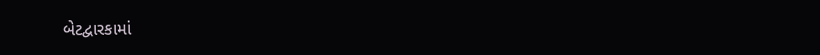બેટદ્વારકામાં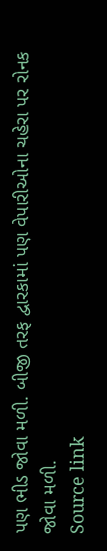પણ ભીડ જોવા મળી. બીજી તરફ દ્વારકામાં પણ વેપારીઓના ચહેરા પર રોનક જોવા મળી.
Source link